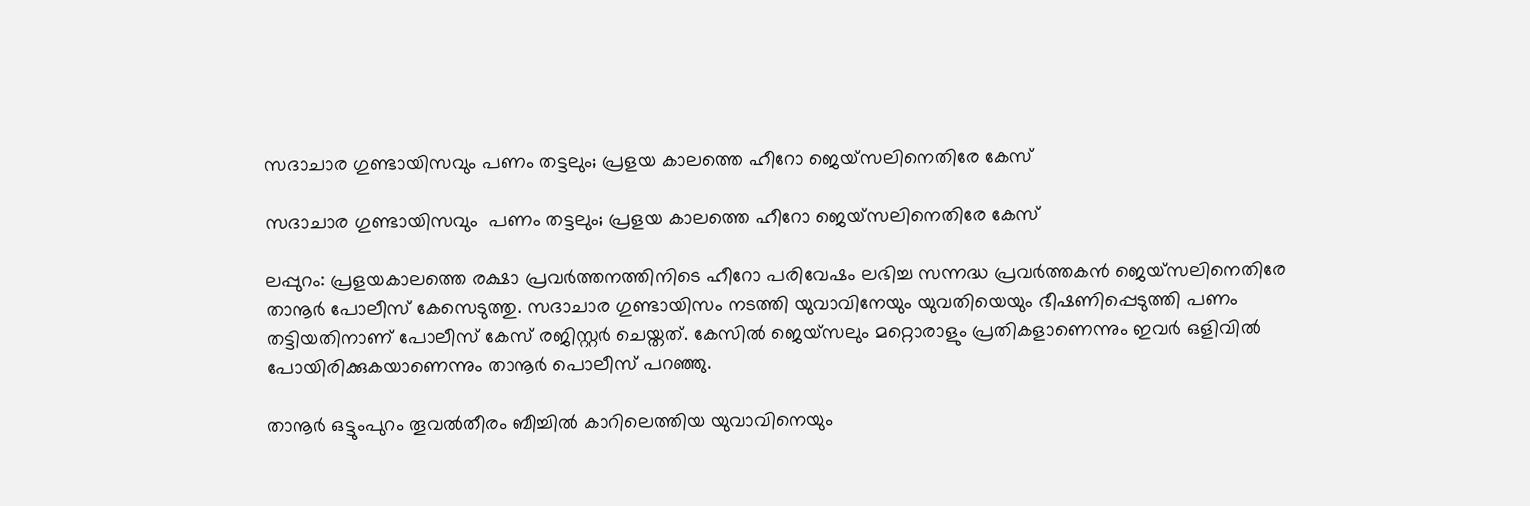സദാചാര ഗുണ്ടായിസവും പണം തട്ടലും; പ്രളയ കാലത്തെ ഹീറോ ജെയ്സലിനെതിരേ കേസ്

സദാചാര ഗുണ്ടായിസവും  പണം തട്ടലും; പ്രളയ കാലത്തെ ഹീറോ ജെയ്സലിനെതിരേ കേസ്

ലപ്പുറം: പ്രളയകാലത്തെ രക്ഷാ പ്രവര്‍ത്തനത്തിനിടെ ഹീറോ പരിവേഷം ലഭിച്ച സന്നദ്ധ പ്രവര്‍ത്തകന്‍ ജെയ്സലിനെതിരേ താനൂര്‍ പോലീസ് കേസെടുത്തു. സദാചാര ഗുണ്ടായിസം നടത്തി യുവാവിനേയും യുവതിയെയും ഭീഷണിപ്പെടുത്തി പണം തട്ടിയതിനാണ് പോലീസ് കേസ് രജിസ്റ്റര്‍ ചെയ്തത്. കേസില്‍ ജെയ്സലും മറ്റൊരാളും പ്രതികളാണെന്നും ഇവര്‍ ഒളിവില്‍ പോയിരിക്കുകയാണെന്നും താനൂര്‍ പൊലീസ് പറഞ്ഞു.

താനൂര്‍ ഒട്ടുംപുറം തൂവല്‍തീരം ബീച്ചില്‍ കാറിലെത്തിയ യുവാവിനെയും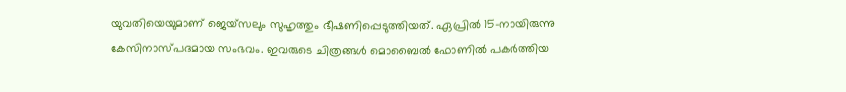യുവതിയെയുമാണ് ജെയ്സലും സുഹൃത്തും ഭീഷണിപ്പെടുത്തിയത്. ഏപ്രില്‍ 15-നായിരുന്നു കേസിനാസ്പദമായ സംഭവം. ഇവരുടെ ചിത്രങ്ങള്‍ മൊബൈല്‍ ഫോണില്‍ പകര്‍ത്തിയ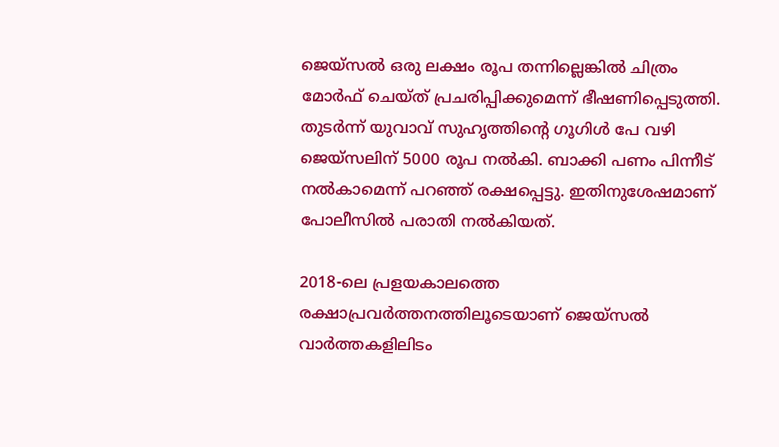ജെയ്സല്‍ ഒരു ലക്ഷം രൂപ തന്നില്ലെങ്കില്‍ ചിത്രം മോര്‍ഫ് ചെയ്ത് പ്രചരിപ്പിക്കുമെന്ന് ഭീഷണിപ്പെടുത്തി. തുടര്‍ന്ന് യുവാവ് സുഹൃത്തിന്റെ ഗൂഗിള്‍ പേ വഴി ജെയ്സലിന് 5000 രൂപ നല്‍കി. ബാക്കി പണം പിന്നീട് നല്‍കാമെന്ന് പറഞ്ഞ് രക്ഷപ്പെട്ടു. ഇതിനുശേഷമാണ് പോലീസില്‍ പരാതി നല്‍കിയത്.

2018-ലെ പ്രളയകാലത്തെ രക്ഷാപ്രവര്‍ത്തനത്തിലൂടെയാണ് ജെയ്സല്‍ വാര്‍ത്തകളിലിടം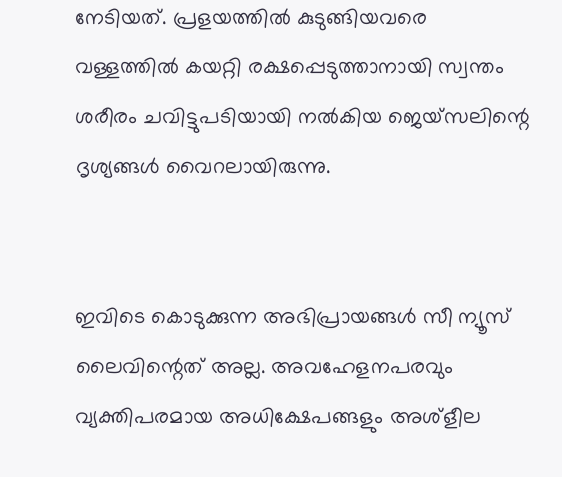നേടിയത്. പ്രളയത്തില്‍ കുടുങ്ങിയവരെ വള്ളത്തില്‍ കയറ്റി രക്ഷപ്പെടുത്താനായി സ്വന്തം ശരീരം ചവിട്ടുപടിയായി നല്‍കിയ ജെയ്സലിന്റെ ദൃശ്യങ്ങള്‍ വൈറലായിരുന്നു.


ഇവിടെ കൊടുക്കുന്ന അഭിപ്രായങ്ങള്‍ സീ ന്യൂസ് ലൈവിന്റെത് അല്ല. അവഹേളനപരവും വ്യക്തിപരമായ അധിക്ഷേപങ്ങളും അശ്‌ളീല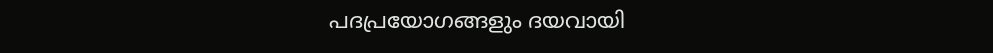പദപ്രയോഗങ്ങളും ദയവായി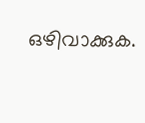ഒഴിവാക്കുക.